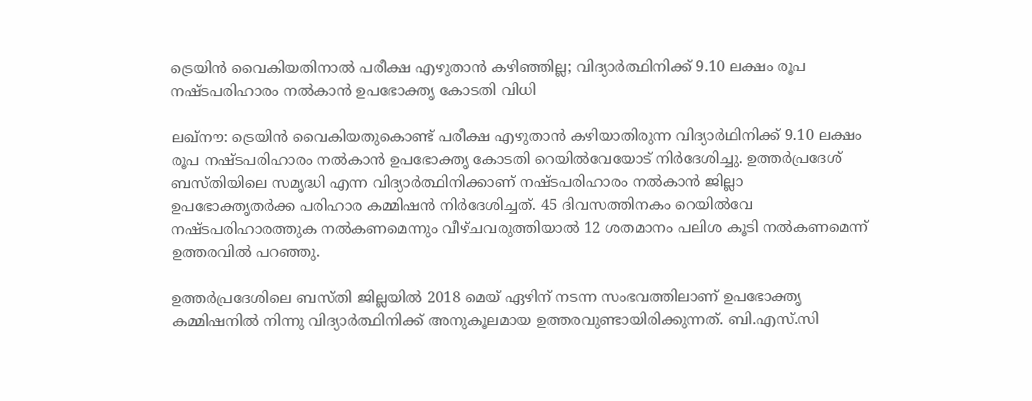ട്രെയിന്‍ വൈകിയതിനാല്‍ പരീക്ഷ എഴുതാന്‍ കഴിഞ്ഞില്ല; വിദ്യാര്‍ത്ഥിനിക്ക് 9.10 ലക്ഷം രൂപ നഷ്ടപരിഹാരം നല്‍കാന്‍ ഉപഭോക്തൃ കോടതി വിധി

ലഖ്നൗ: ട്രെയിന്‍ വൈകിയതുകൊണ്ട് പരീക്ഷ എഴുതാന്‍ കഴിയാതിരുന്ന വിദ്യാര്‍ഥിനിക്ക് 9.10 ലക്ഷം രൂപ നഷ്ടപരിഹാരം നല്‍കാന്‍ ഉപഭോക്തൃ കോടതി റെയില്‍വേയോട് നിര്‍ദേശിച്ചു. ഉത്തര്‍പ്രദേശ് ബസ്തിയിലെ സമൃദ്ധി എന്ന വിദ്യാര്‍ത്ഥിനിക്കാണ് നഷ്ടപരിഹാരം നല്‍കാന്‍ ജില്ലാ ഉപഭോക്തൃതര്‍ക്ക പരിഹാര കമ്മിഷന്‍ നിര്‍ദേശിച്ചത്. 45 ദിവസത്തിനകം റെയില്‍വേ നഷ്ടപരിഹാരത്തുക നല്‍കണമെന്നും വീഴ്ചവരുത്തിയാല്‍ 12 ശതമാനം പലിശ കൂടി നല്‍കണമെന്ന് ഉത്തരവില്‍ പറഞ്ഞു.

ഉത്തര്‍പ്രദേശിലെ ബസ്തി ജില്ലയില്‍ 2018 മെയ് ഏഴിന് നടന്ന സംഭവത്തിലാണ് ഉപഭോക്തൃ കമ്മിഷനില്‍ നിന്നു വിദ്യാര്‍ത്ഥിനിക്ക് അനുകൂലമായ ഉത്തരവുണ്ടായിരിക്കുന്നത്. ബി.എസ്.സി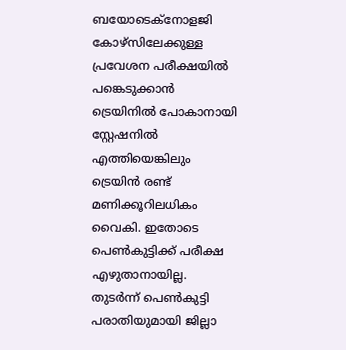ബയോടെക്‌നോളജി കോഴ്‌സിലേക്കുള്ള പ്രവേശന പരീക്ഷയില്‍ പങ്കെടുക്കാന്‍ ട്രെയിനില്‍ പോകാനായി സ്റ്റേഷനില്‍ എത്തിയെങ്കിലും ട്രെയിന്‍ രണ്ട് മണിക്കൂറിലധികം വൈകി. ഇതോടെ പെണ്‍കുട്ടിക്ക് പരീക്ഷ എഴുതാനായില്ല. തുടര്‍ന്ന് പെണ്‍കുട്ടി പരാതിയുമായി ജില്ലാ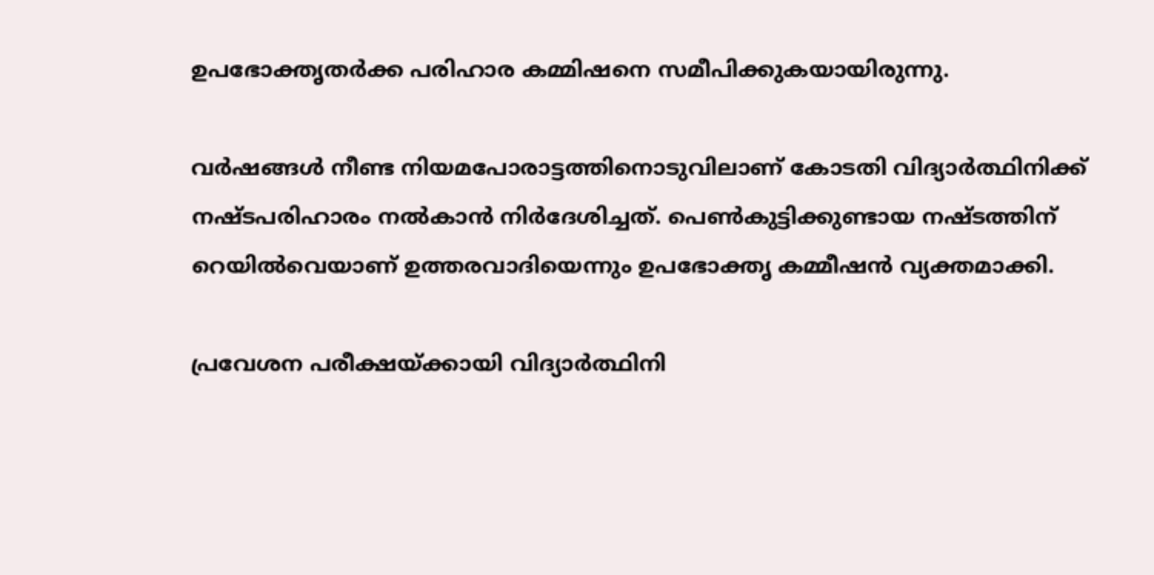ഉപഭോക്തൃതര്‍ക്ക പരിഹാര കമ്മിഷനെ സമീപിക്കുകയായിരുന്നു.

വര്‍ഷങ്ങള്‍ നീണ്ട നിയമപോരാട്ടത്തിനൊടുവിലാണ് കോടതി വിദ്യാര്‍ത്ഥിനിക്ക് നഷ്ടപരിഹാരം നല്‍കാന്‍ നിര്‍ദേശിച്ചത്. പെണ്‍കുട്ടിക്കുണ്ടായ നഷ്ടത്തിന് റെയില്‍വെയാണ് ഉത്തരവാദിയെന്നും ഉപഭോക്തൃ കമ്മീഷന്‍ വ്യക്തമാക്കി.

പ്രവേശന പരീക്ഷയ്ക്കായി വിദ്യാര്‍ത്ഥിനി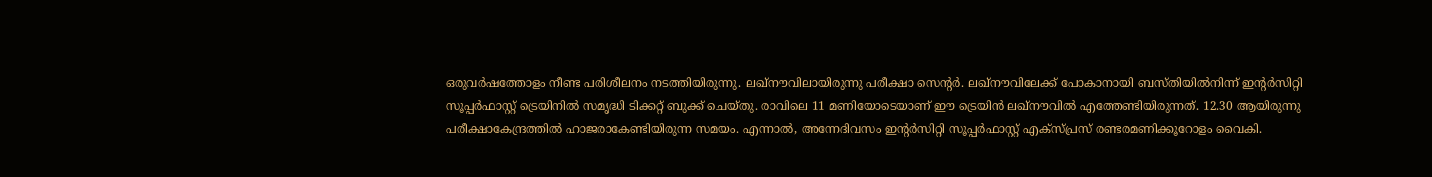ഒരുവര്‍ഷത്തോളം നീണ്ട പരിശീലനം നടത്തിയിരുന്നു. ലഖ്നൗവിലായിരുന്നു പരീക്ഷാ സെന്റര്‍. ലഖ്നൗവിലേക്ക് പോകാനായി ബസ്തിയില്‍നിന്ന് ഇന്റര്‍സിറ്റി സൂപ്പര്‍ഫാസ്റ്റ് ട്രെയിനില്‍ സമൃദ്ധി ടിക്കറ്റ് ബുക്ക് ചെയ്തു. രാവിലെ 11 മണിയോടെയാണ് ഈ ട്രെയിന്‍ ലഖ്നൗവില്‍ എത്തേണ്ടിയിരുന്നത്. 12.30 ആയിരുന്നു പരീക്ഷാകേന്ദ്രത്തില്‍ ഹാജരാകേണ്ടിയിരുന്ന സമയം. എന്നാല്‍, അന്നേദിവസം ഇന്റര്‍സിറ്റി സൂപ്പര്‍ഫാസ്റ്റ് എക്സ്പ്രസ് രണ്ടരമണിക്കൂറോളം വൈകി.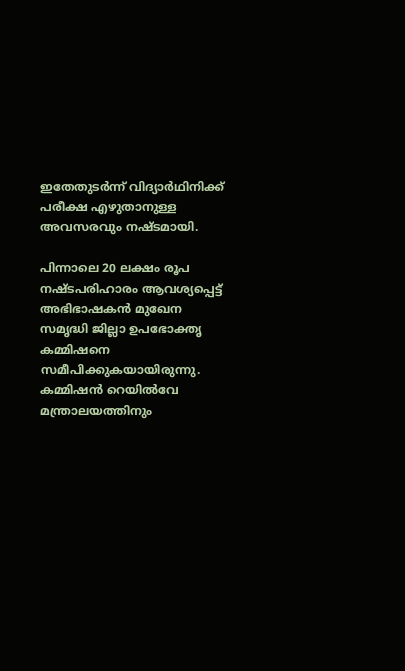ഇതേതുടര്‍ന്ന് വിദ്യാര്‍ഥിനിക്ക് പരീക്ഷ എഴുതാനുള്ള അവസരവും നഷ്ടമായി.

പിന്നാലെ 20 ലക്ഷം രൂപ നഷ്ടപരിഹാരം ആവശ്യപ്പെട്ട് അഭിഭാഷകന്‍ മുഖേന സമൃദ്ധി ജില്ലാ ഉപഭോക്തൃ കമ്മിഷനെ സമീപിക്കുകയായിരുന്നു. കമ്മിഷന്‍ റെയില്‍വേ മന്ത്രാലയത്തിനും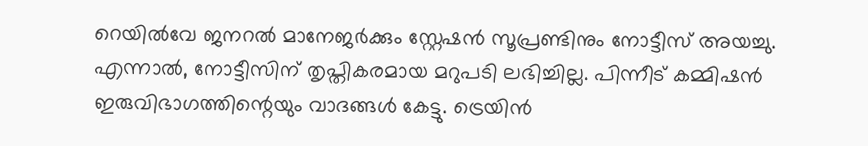റെയില്‍വേ ജനറല്‍ മാനേജര്‍ക്കും സ്റ്റേഷന്‍ സൂപ്രണ്ടിനും നോട്ടീസ് അയച്ചു. എന്നാല്‍, നോട്ടീസിന് തൃപ്തികരമായ മറുപടി ലഭിച്ചില്ല. പിന്നീട് കമ്മിഷന്‍ ഇരുവിഭാഗത്തിന്റെയും വാദങ്ങള്‍ കേട്ടു. ട്രെയിന്‍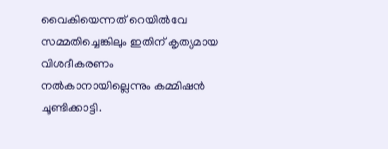വൈകിയെന്നത് റെയില്‍വേ സമ്മതിച്ചെങ്കിലും ഇതിന് കൃത്യമായ വിശദീകരണം നല്‍കാനായില്ലെന്നും കമ്മിഷന്‍ ചൂണ്ടിക്കാട്ടി.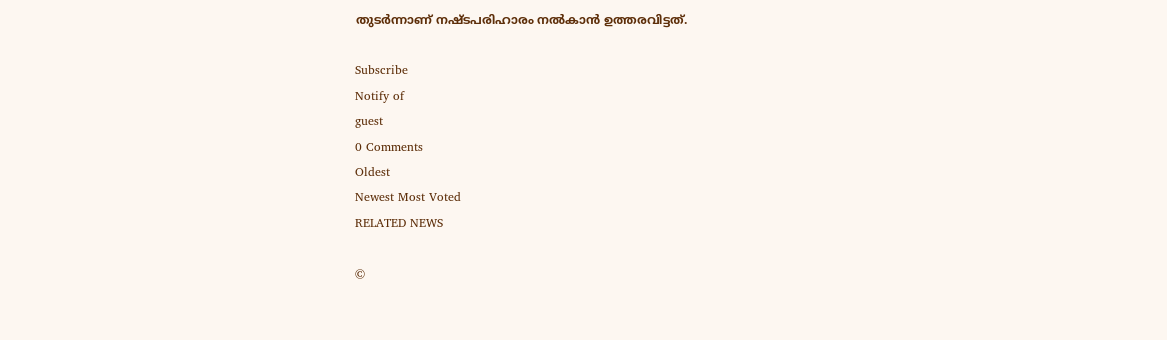തുടര്‍ന്നാണ് നഷ്ടപരിഹാരം നല്‍കാന്‍ ഉത്തരവിട്ടത്.

Subscribe
Notify of
guest
0 Comments
Oldest
Newest Most Voted
RELATED NEWS

©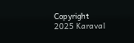Copyright 2025 Karaval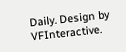Daily. Design by VFInteractive.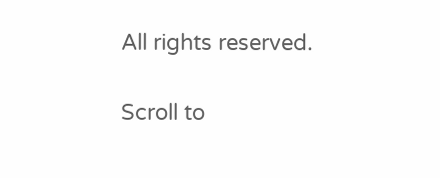All rights reserved.

Scroll to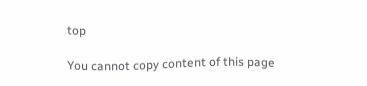top

You cannot copy content of this page